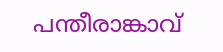പന്തീരാങ്കാവ്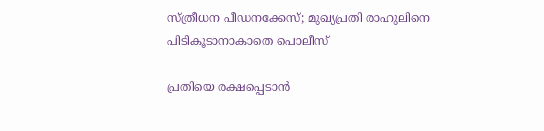സ്ത്രീധന പീഡനക്കേസ്; മുഖ്യപ്രതി രാഹുലിനെ പിടികൂടാനാകാതെ പൊലീസ്

പ്രതിയെ രക്ഷപ്പെടാന്‍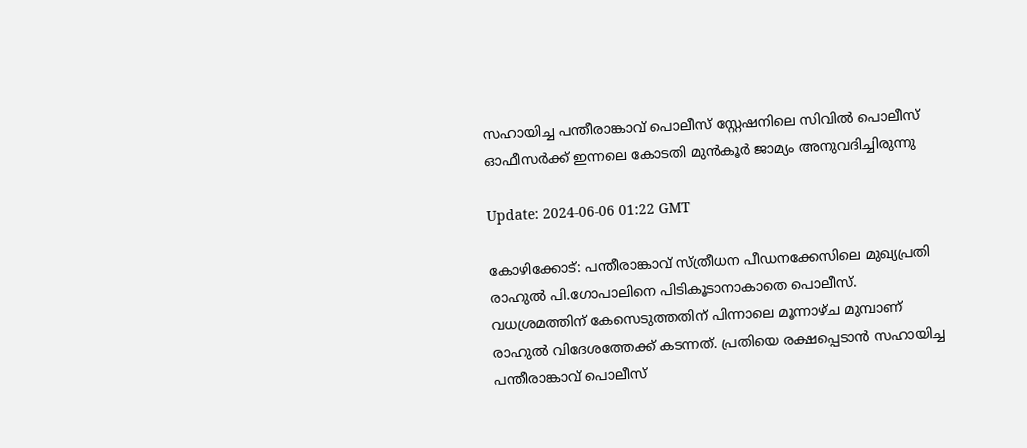സഹായിച്ച പന്തീരാങ്കാവ് പൊലീസ് സ്റ്റേഷനിലെ സിവില്‍ പൊലീസ് ഓഫീസര്‍ക്ക് ഇന്നലെ കോടതി മുന്‍കൂര്‍ ജാമ്യം അനുവദിച്ചിരുന്നു

Update: 2024-06-06 01:22 GMT

കോഴിക്കോട്: പന്തീരാങ്കാവ് സ്ത്രീധന പീഡനക്കേസിലെ മുഖ്യപ്രതി രാഹുല്‍ പി.ഗോപാലിനെ പിടികൂടാനാകാതെ പൊലീസ്. വധശ്രമത്തിന് കേസെടുത്തതിന് പിന്നാലെ മൂന്നാഴ്ച മുമ്പാണ് രാഹുല്‍‌ വിദേശത്തേക്ക് കടന്നത്. പ്രതിയെ രക്ഷപ്പെടാന്‍ സഹായിച്ച പന്തീരാങ്കാവ് പൊലീസ്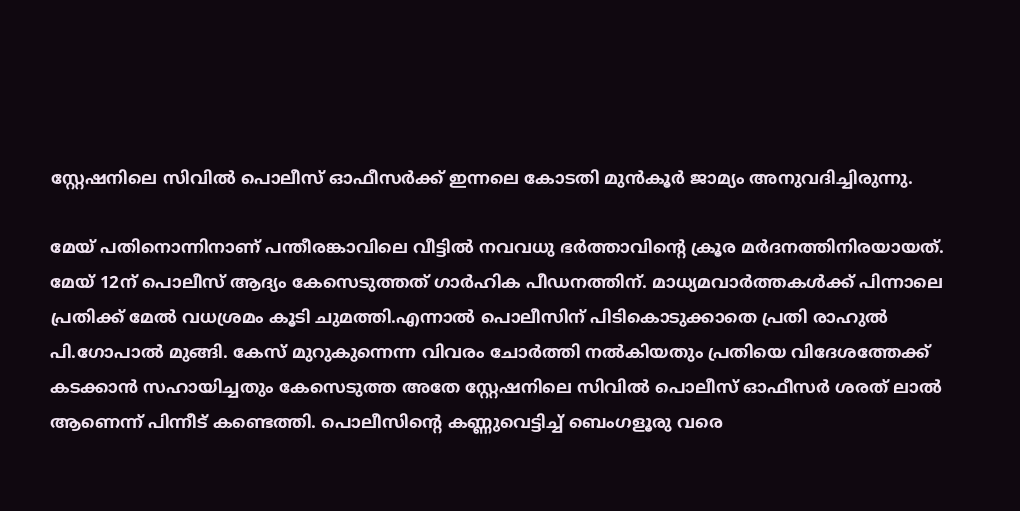സ്റ്റേഷനിലെ സിവില്‍ പൊലീസ് ഓഫീസര്‍ക്ക് ഇന്നലെ കോടതി മുന്‍കൂര്‍ ജാമ്യം അനുവദിച്ചിരുന്നു.

മേയ് പതിനൊന്നിനാണ് പന്തീരങ്കാവിലെ വീട്ടില്‍ നവവധു ഭര്‍ത്താവിന്‍റെ ക്രൂര മര്‍ദനത്തിനിരയായത്. മേയ് 12ന് പൊലീസ് ആദ്യം കേസെടുത്തത് ഗാര്‍ഹിക പീഡനത്തിന്. മാധ്യമവാര്‍ത്തകള്‍ക്ക് പിന്നാലെ പ്രതിക്ക് മേല്‍ വധശ്രമം കൂടി ചുമത്തി.എന്നാല്‍ പൊലീസിന് പിടികൊടുക്കാതെ പ്രതി രാഹുല്‍ പി.ഗോപാൽ മുങ്ങി. കേസ് മുറുകുന്നെന്ന വിവരം ചോര്‍ത്തി നല്‍കിയതും പ്രതിയെ വിദേശത്തേക്ക് കടക്കാന്‍ സഹായിച്ചതും കേസെടുത്ത അതേ സ്റ്റേഷനിലെ സിവില്‍ പൊലീസ് ഓഫീസര്‍ ശരത് ലാല്‍ ആണെന്ന് പിന്നീട് കണ്ടെത്തി. പൊലീസിന്‍റെ കണ്ണുവെട്ടിച്ച് ബെംഗളൂരു വരെ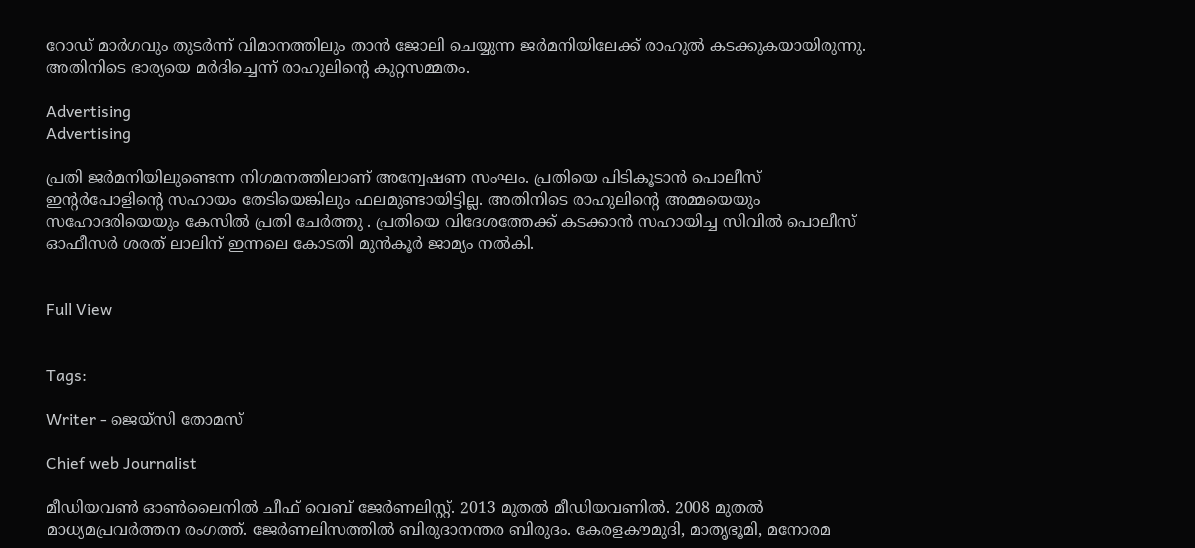റോഡ് മാര്‍ഗവും തുടര്‍ന്ന് വിമാനത്തിലും താന്‍ ജോലി ചെയ്യുന്ന ജര്‍മനിയിലേക്ക് രാഹുല്‍ കടക്കുകയായിരുന്നു. അതിനിടെ ഭാര്യയെ മര്‍ദിച്ചെന്ന് രാഹുലിന്റെ കുറ്റസമ്മതം.

Advertising
Advertising

പ്രതി ജര്‍മനിയിലുണ്ടെന്ന നിഗമനത്തിലാണ് അന്വേഷണ സംഘം. പ്രതിയെ പിടികൂടാന്‍ പൊലീസ് ഇന്‍റര്‍പോളിന്‍റെ സഹായം തേടിയെങ്കിലും ഫലമുണ്ടായിട്ടില്ല. അതിനിടെ രാഹുലിന്‍റെ അമ്മയെയും സഹോദരിയെയും കേസിൽ പ്രതി ചേർത്തു . പ്രതിയെ വിദേശത്തേക്ക് കടക്കാന്‍ സഹായിച്ച സിവില്‍ പൊലീസ് ഓഫീസര്‍ ശരത് ലാലിന് ഇന്നലെ കോടതി മുന്‍കൂര്‍ ജാമ്യം നല്‍കി.


Full View


Tags:

Writer - ജെയ്സി തോമസ്

Chief web Journalist

മീഡിയവൺ ഓൺലൈനിൽ ചീഫ് വെബ് ജേർണലിസ്റ്റ്. 2013 മുതൽ മീഡിയവണിൽ. 2008 മുതൽ മാധ്യമപ്രവർത്തന രംഗത്ത്. ജേർണലിസത്തിൽ ബിരുദാനന്തര ബിരുദം. കേരളകൗമുദി, മാതൃഭൂമി, മനോരമ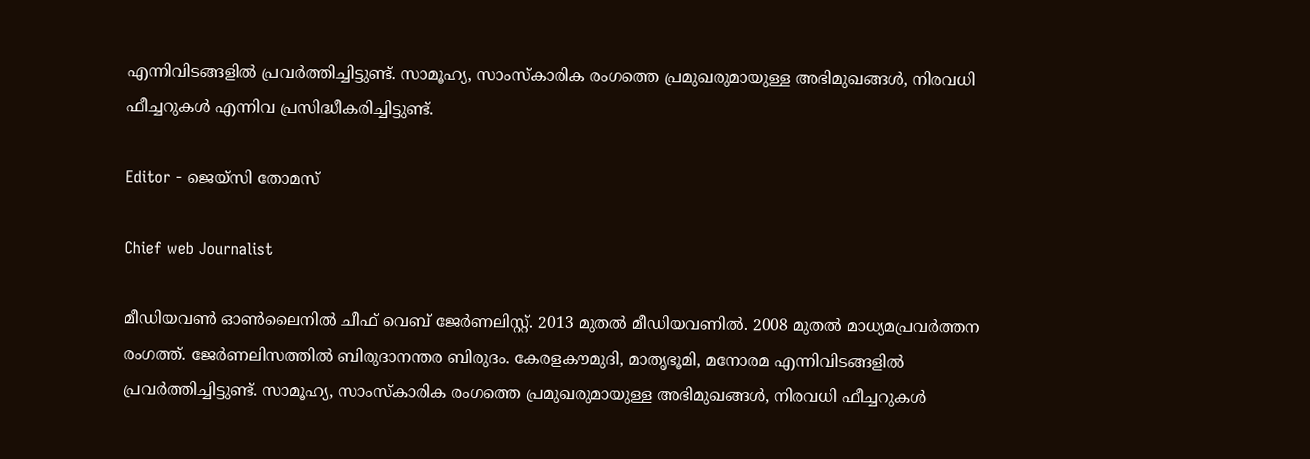എന്നിവിടങ്ങളിൽ പ്രവർത്തിച്ചിട്ടുണ്ട്. സാമൂഹ്യ, സാംസ്‌കാരിക രംഗത്തെ പ്രമുഖരുമായുള്ള അഭിമുഖങ്ങൾ, നിരവധി ഫീച്ചറുകൾ എന്നിവ പ്രസിദ്ധീകരിച്ചിട്ടുണ്ട്.

Editor - ജെയ്സി തോമസ്

Chief web Journalist

മീഡിയവൺ ഓൺലൈനിൽ ചീഫ് വെബ് ജേർണലിസ്റ്റ്. 2013 മുതൽ മീഡിയവണിൽ. 2008 മുതൽ മാധ്യമപ്രവർത്തന രംഗത്ത്. ജേർണലിസത്തിൽ ബിരുദാനന്തര ബിരുദം. കേരളകൗമുദി, മാതൃഭൂമി, മനോരമ എന്നിവിടങ്ങളിൽ പ്രവർത്തിച്ചിട്ടുണ്ട്. സാമൂഹ്യ, സാംസ്‌കാരിക രംഗത്തെ പ്രമുഖരുമായുള്ള അഭിമുഖങ്ങൾ, നിരവധി ഫീച്ചറുകൾ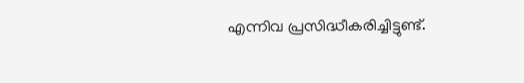എന്നിവ പ്രസിദ്ധീകരിച്ചിട്ടുണ്ട്.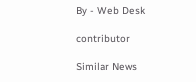By - Web Desk

contributor

Similar News